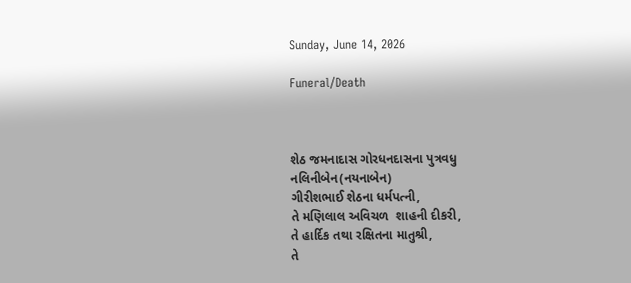Sunday, June 14, 2026

Funeral/Death



શેઠ જમનાદાસ ગોરધનદાસના પુત્રવધુ
નલિનીબેન(નયનાબેન)
ગીરીશભાઈ શેઠના ધર્મપત્ની,
તે મણિલાલ અવિચળ  શાહની દીકરી,
તે હાર્દિક તથા રક્ષિતના માતુશ્રી,
તે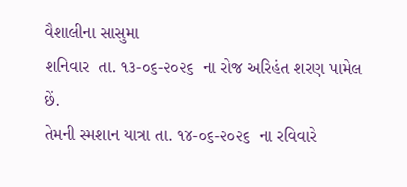વૈશાલીના સાસુમા
શનિવાર  તા. ૧૩-૦૬-૨૦૨૬  ના રોજ અરિહંત શરણ પામેલ છેં.
તેમની સ્મશાન યાત્રા તા. ૧૪-૦૬-૨૦૨૬  ના રવિવારે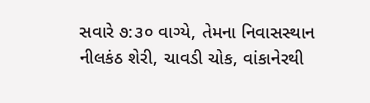સવારે ૭:૩૦ વાગ્યે, તેમના નિવાસસ્થાન નીલકંઠ શેરી, ચાવડી ચોક, વાંકાનેરથી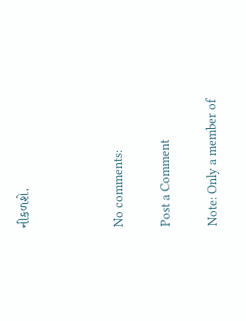નીકળશે.



No comments:

Post a Comment

Note: Only a member of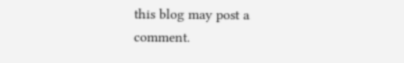this blog may post a comment.